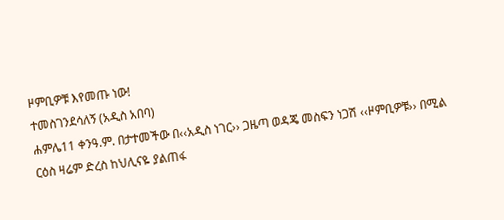ዞምቢዎቹ እየመጡ ነው!
ተመስገንደሳለኝ (አዲስ አበባ)
ሐምሌ11 ቀንዓ.ም. በታተመችው በ‹‹አዲስ ነገር›› ጋዜጣ ወዳጄ መስፍን ነጋሽ ‹‹ዞምቢዎቹ›› በሚል ርዕስ ዛሬም ድረስ ከህሊናዬ ያልጠፋ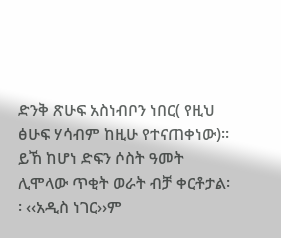ድንቅ ጽሁፍ አስነብቦን ነበር( የዚህ ፅሁፍ ሃሳብም ከዚሁ የተናጠቀነው)፡፡ ይኸ ከሆነ ድፍን ሶስት ዓመት ሊሞላው ጥቂት ወራት ብቻ ቀርቶታል፡፡ ‹‹አዲስ ነገር››ም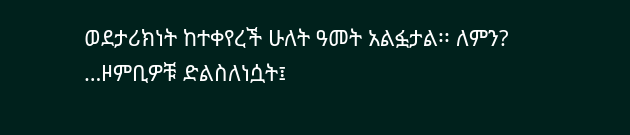ወደታሪክነት ከተቀየረች ሁለት ዓመት አልፏታል፡፡ ለምን? …ዞምቢዎቹ ድልስለነሷት፤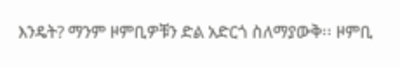እንዴት? ማንም ዞምቢዎቹን ድል አድርጎ ስለማያውቅ፡፡ ዞምቢ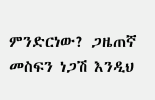ምንድርነው? ጋዜጠኛ መስፍን ነጋሽ እንዲህ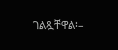ገልጿቸዋል፡–